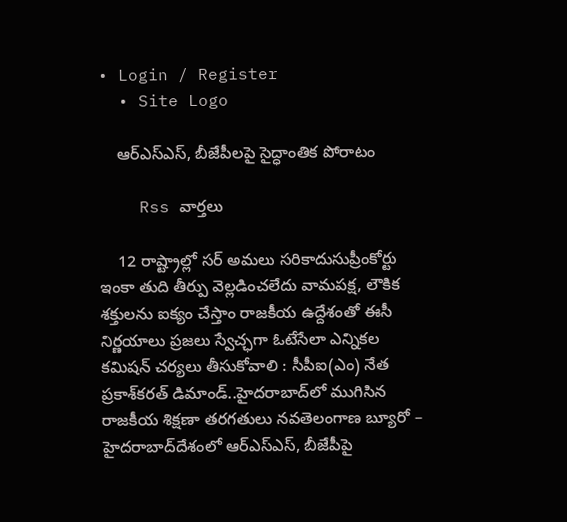• Login / Register
  • Site Logo

    ఆర్ఎస్ఎస్, బీజేపీలపై సైద్ధాంతిక పోరాటం

    Rss వార్తలు

    12 రాష్ట్రాల్లో సర్‌ అమలు సరికాదుసుప్రీంకోర్టు ఇంకా తుది తీర్పు వెల్లడించలేదు వామపక్ష, లౌకిక శక్తులను ఐక్యం చేస్తాం రాజకీయ ఉద్దేశంతో ఈసీ నిర్ణయాలు ప్రజలు స్వేచ్ఛగా ఓటేసేలా ఎన్నికల కమిషన్‌ చర్యలు తీసుకోవాలి : సీపీఐ(ఎం) నేత ప్రకాశ్‌కరత్‌ డిమాండ్‌..హైదరాబాద్‌లో ముగిసిన రాజకీయ శిక్షణా తరగతులు నవతెలంగాణ బ్యూరో – హైదరాబాద్‌దేశంలో ఆర్‌ఎస్‌ఎస్‌, బీజేపీపై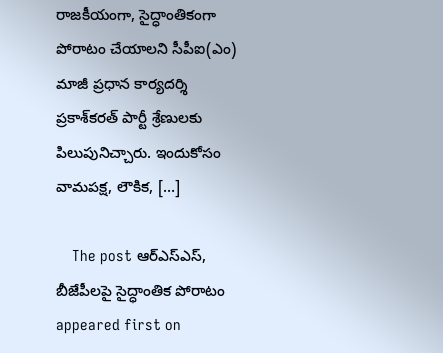రాజకీయంగా, సైద్ధాంతికంగా పోరాటం చేయాలని సీపీఐ(ఎం) మాజీ ప్రధాన కార్యదర్శి ప్రకాశ్‌కరత్‌ పార్టీ శ్రేణులకు పిలుపునిచ్చారు. ఇందుకోసం వామపక్ష, లౌకిక, […]

    The post ఆర్‌ఎస్‌ఎస్‌, బీజేపీలపై సైద్ధాంతిక పోరాటం appeared first on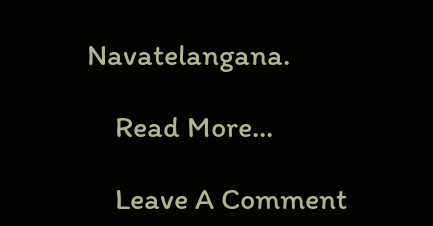Navatelangana.

    Read More...

    Leave A Comment